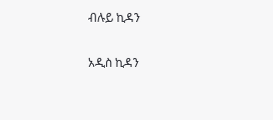ብሉይ ኪዳን

አዲስ ኪዳን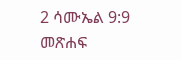2 ሳሙኤል 9:9 መጽሐፍ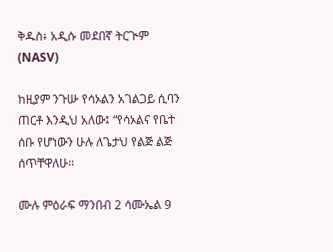ቅዱስ፥ አዲሱ መደበኛ ትርጒም (NASV)

ከዚያም ንጉሡ የሳኦልን አገልጋይ ሲባን ጠርቶ እንዲህ አለው፤ “የሳኦልና የቤተ ሰቡ የሆነውን ሁሉ ለጌታህ የልጅ ልጅ ሰጥቸዋለሁ።

ሙሉ ምዕራፍ ማንበብ 2 ሳሙኤል 9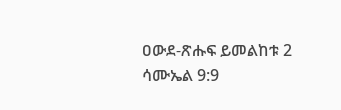ዐውደ-ጽሑፍ ይመልከቱ 2 ሳሙኤል 9:9